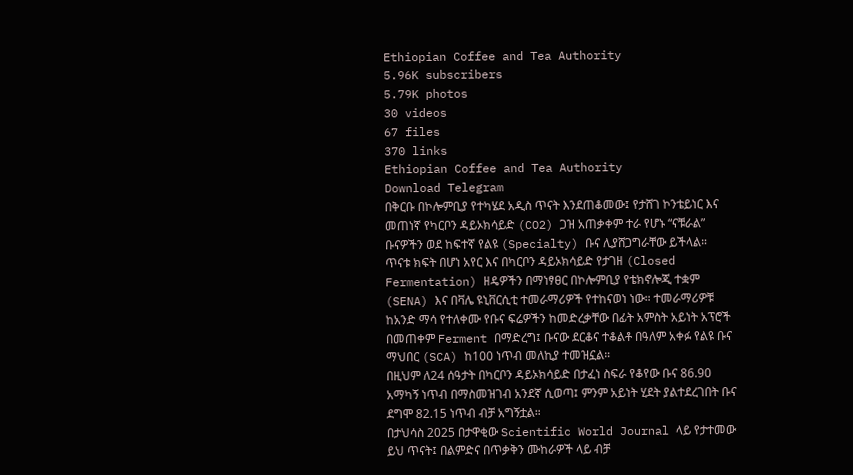Ethiopian Coffee and Tea Authority
5.96K subscribers
5.79K photos
30 videos
67 files
370 links
Ethiopian Coffee and Tea Authority
Download Telegram
በቅርቡ በኮሎምቢያ የተካሄደ አዲስ ጥናት እንደጠቆመው፤ የታሸገ ኮንቴይነር እና መጠነኛ የካርቦን ዳይኦክሳይድ (CO2) ጋዝ አጠቃቀም ተራ የሆኑ “ናቹራል” ቡናዎችን ወደ ከፍተኛ የልዩ (Specialty) ቡና ሊያሸጋግራቸው ይችላል።
ጥናቱ ክፍት በሆነ አየር እና በካርቦን ዳይኦክሳይድ የታገዘ (Closed Fermentation) ዘዴዎችን በማነፃፀር በኮሎምቢያ የቴክኖሎጂ ተቋም (SENA) እና በቫሌ ዩኒቨርሲቲ ተመራማሪዎች የተከናወነ ነው። ተመራማሪዎቹ ከአንድ ማሳ የተለቀሙ የቡና ፍሬዎችን ከመድረቃቸው በፊት አምስት አይነት አፕሮች በመጠቀም Ferment በማድረግ፤ ቡናው ደርቆና ተቆልቶ በዓለም አቀፉ የልዩ ቡና ማህበር (SCA) ከ100 ነጥብ መለኪያ ተመዝኗል።
በዚህም ለ24 ሰዓታት በካርቦን ዳይኦክሳይድ በታፈነ ስፍራ የቆየው ቡና 86.90 አማካኝ ነጥብ በማስመዝገብ አንደኛ ሲወጣ፤ ምንም አይነት ሂደት ያልተደረገበት ቡና ደግሞ 82.15 ነጥብ ብቻ አግኝቷል።
በታህሳስ 2025 በታዋቂው Scientific World Journal ላይ የታተመው ይህ ጥናት፤ በልምድና በጥቃቅን ሙከራዎች ላይ ብቻ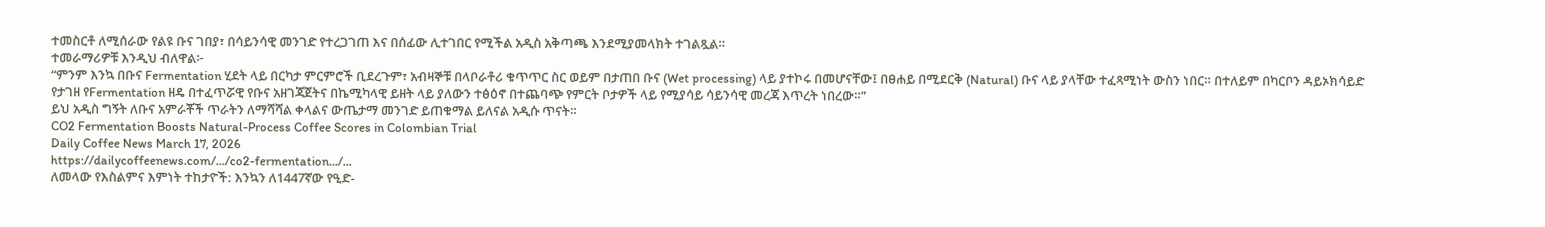ተመስርቶ ለሚሰራው የልዩ ቡና ገበያ፣ በሳይንሳዊ መንገድ የተረጋገጠ እና በሰፊው ሊተገበር የሚችል አዲስ አቅጣጫ እንደሚያመላክት ተገልጿል።
ተመራማሪዎቹ እንዲህ ብለዋል፦
“ምንም እንኳ በቡና Fermentation ሂደት ላይ በርካታ ምርምሮች ቢደረጉም፣ አብዛኞቹ በላቦራቶሪ ቁጥጥር ስር ወይም በታጠበ ቡና (Wet processing) ላይ ያተኮሩ በመሆናቸው፤ በፀሐይ በሚደርቅ (Natural) ቡና ላይ ያላቸው ተፈጻሚነት ውስን ነበር። በተለይም በካርቦን ዳይኦክሳይድ የታገዘ የFermentation ዘዴ በተፈጥሯዊ የቡና አዘገጃጀትና በኬሚካላዊ ይዘት ላይ ያለውን ተፅዕኖ በተጨባጭ የምርት ቦታዎች ላይ የሚያሳይ ሳይንሳዊ መረጃ እጥረት ነበረው።”
ይህ አዲስ ግኝት ለቡና አምራቾች ጥራትን ለማሻሻል ቀላልና ውጤታማ መንገድ ይጠቁማል ይለናል አዲሱ ጥናት።
CO2 Fermentation Boosts Natural-Process Coffee Scores in Colombian Trial
Daily Coffee News March 17, 2026
https://dailycoffeenews.com/.../co2-fermentation.../...
ለመላው የእስልምና እምነት ተከታዮች: እንኳን ለ1447ኛው የዒድ-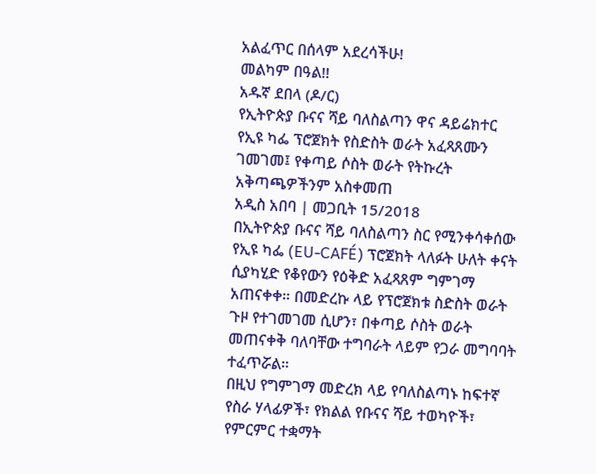አልፈጥር በሰላም አደረሳችሁ!
መልካም በዓል!!
አዱኛ ደበላ (ዶ/ር)
የኢትዮጵያ ቡናና ሻይ ባለስልጣን ዋና ዳይሬክተር
የኢዩ ካፌ ፕሮጀክት የስድስት ወራት አፈጻጸሙን ገመገመ፤ የቀጣይ ሶስት ወራት የትኩረት አቅጣጫዎችንም አስቀመጠ
አዲስ አበባ | መጋቢት 15/2018
በኢትዮጵያ ቡናና ሻይ ባለስልጣን ስር የሚንቀሳቀሰው የኢዩ ካፌ (EU-CAFÉ) ፕሮጀክት ላለፉት ሁለት ቀናት ሲያካሂድ የቆየውን የዕቅድ አፈጻጸም ግምገማ አጠናቀቀ። በመድረኩ ላይ የፕሮጀክቱ ስድስት ወራት ጉዞ የተገመገመ ሲሆን፣ በቀጣይ ሶስት ወራት መጠናቀቅ ባለባቸው ተግባራት ላይም የጋራ መግባባት ተፈጥሯል።
በዚህ የግምገማ መድረክ ላይ የባለስልጣኑ ከፍተኛ የስራ ሃላፊዎች፣ የክልል የቡናና ሻይ ተወካዮች፣ የምርምር ተቋማት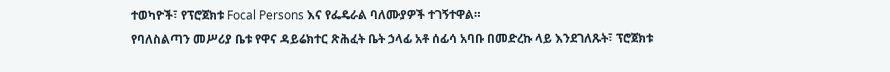ተወካዮች፣ የፕሮጀክቱ Focal Persons እና የፌዴራል ባለሙያዎች ተገኝተዋል።
የባለስልጣን መሥሪያ ቤቱ የዋና ዳይሬክተር ጽሕፈት ቤት ኃላፊ አቶ ሰፊሳ አባቡ በመድረኩ ላይ እንደገለጹት፣ ፕሮጀክቱ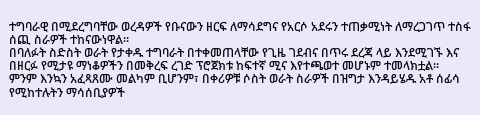ተግባራዊ በሚደረግባቸው ወረዳዎች የቡናውን ዘርፍ ለማሳደግና የአርሶ አደሩን ተጠቃሚነት ለማረጋገጥ ተስፋ ሰጪ ስራዎች ተከናውነዋል።
በባለፉት ስድስት ወራት የታቀዱ ተግባራት በተቀመጠላቸው የጊዜ ገደብና በጥሩ ደረጃ ላይ እንደሚገኙ እና በዘርፉ የሚታዩ ማነቆዎችን በመቅረፍ ረገድ ፕሮጀክቱ ከፍተኛ ሚና እየተጫወተ መሆኑም ተመላክቷል።
ምንም እንኳን አፈጻጸሙ መልካም ቢሆንም፣ በቀሪዎቹ ሶስት ወራት ስራዎች በዝግታ እንዳይሄዱ አቶ ሰፊሳ የሚከተሉትን ማሳሰቢያዎች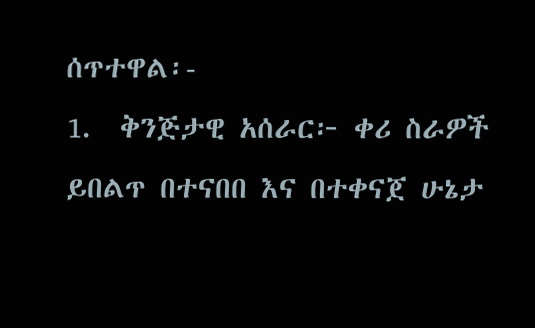ሰጥተዋል፡-
1.  ቅንጅታዊ አሰራር፦ ቀሪ ስራዎች ይበልጥ በተናበበ እና በተቀናጀ ሁኔታ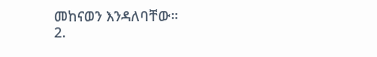መከናወን እንዳለባቸው።
2.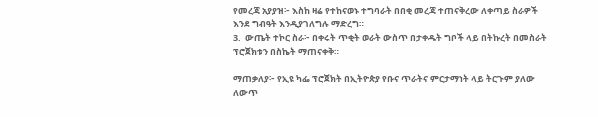የመረጃ አያያዝ፦ እስከ ዛሬ የተከናወኑ ተግባራት በበቂ መረጃ ተጠናቅረው ለቀጣይ ስራዎች እንደ ግብዓት እንዲያገለግሉ ማድረግ።
3.  ውጤት ተኮር ስራ፦ በቀሩት ጥቂት ወራት ውስጥ በታቀዱት ግቦች ላይ በትኩረት በመስራት ፕሮጀክቱን በስኬት ማጠናቀቅ።

ማጠቃለያ፦ የኢዩ ካፌ ፕሮጀክት በኢትዮጵያ የቡና ጥራትና ምርታማነት ላይ ትርጉም ያለው ለውጥ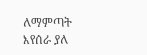ለማምጣት እየሰራ ያለ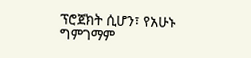ፕሮጀክት ሲሆን፣ የአሁኑ ግምገማም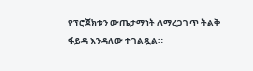የፕሮጀክቱን ውጤታማነት ለማረጋገጥ ትልቅ ፋይዳ እንዳለው ተገልጿል።